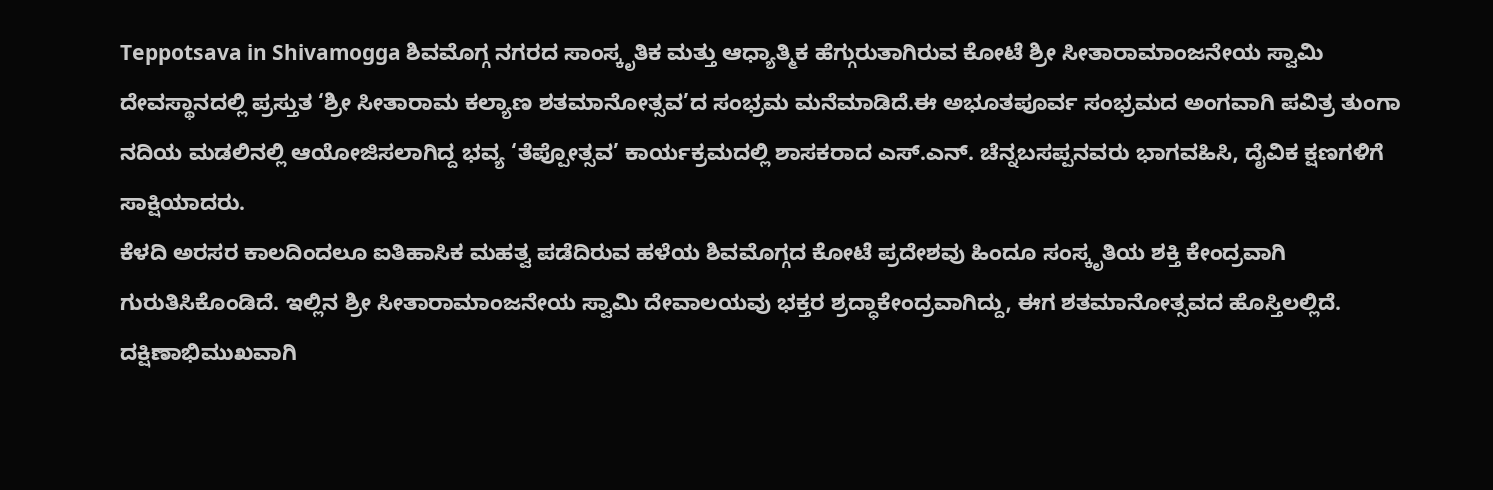Teppotsava in Shivamogga ಶಿವಮೊಗ್ಗ ನಗರದ ಸಾಂಸ್ಕೃತಿಕ ಮತ್ತು ಆಧ್ಯಾತ್ಮಿಕ ಹೆಗ್ಗುರುತಾಗಿರುವ ಕೋಟೆ ಶ್ರೀ ಸೀತಾರಾಮಾಂಜನೇಯ ಸ್ವಾಮಿ ದೇವಸ್ಥಾನದಲ್ಲಿ ಪ್ರಸ್ತುತ ‘ಶ್ರೀ ಸೀತಾರಾಮ ಕಲ್ಯಾಣ ಶತಮಾನೋತ್ಸವ’ದ ಸಂಭ್ರಮ ಮನೆಮಾಡಿದೆ.ಈ ಅಭೂತಪೂರ್ವ ಸಂಭ್ರಮದ ಅಂಗವಾಗಿ ಪವಿತ್ರ ತುಂಗಾ ನದಿಯ ಮಡಲಿನಲ್ಲಿ ಆಯೋಜಿಸಲಾಗಿದ್ದ ಭವ್ಯ ‘ತೆಪ್ಪೋತ್ಸವ’ ಕಾರ್ಯಕ್ರಮದಲ್ಲಿ ಶಾಸಕರಾದ ಎಸ್.ಎನ್. ಚೆನ್ನಬಸಪ್ಪನವರು ಭಾಗವಹಿಸಿ, ದೈವಿಕ ಕ್ಷಣಗಳಿಗೆ ಸಾಕ್ಷಿಯಾದರು.
ಕೆಳದಿ ಅರಸರ ಕಾಲದಿಂದಲೂ ಐತಿಹಾಸಿಕ ಮಹತ್ವ ಪಡೆದಿರುವ ಹಳೆಯ ಶಿವಮೊಗ್ಗದ ಕೋಟೆ ಪ್ರದೇಶವು ಹಿಂದೂ ಸಂಸ್ಕೃತಿಯ ಶಕ್ತಿ ಕೇಂದ್ರವಾಗಿ ಗುರುತಿಸಿಕೊಂಡಿದೆ. ಇಲ್ಲಿನ ಶ್ರೀ ಸೀತಾರಾಮಾಂಜನೇಯ ಸ್ವಾಮಿ ದೇವಾಲಯವು ಭಕ್ತರ ಶ್ರದ್ಧಾಕೇಂದ್ರವಾಗಿದ್ದು, ಈಗ ಶತಮಾನೋತ್ಸವದ ಹೊಸ್ತಿಲಲ್ಲಿದೆ.
ದಕ್ಷಿಣಾಭಿಮುಖವಾಗಿ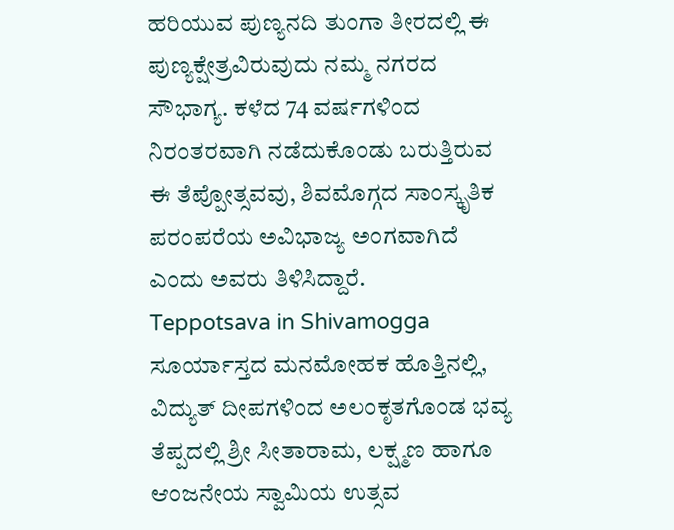ಹರಿಯುವ ಪುಣ್ಯನದಿ ತುಂಗಾ ತೀರದಲ್ಲಿ ಈ ಪುಣ್ಯಕ್ಷೇತ್ರವಿರುವುದು ನಮ್ಮ ನಗರದ ಸೌಭಾಗ್ಯ. ಕಳೆದ 74 ವರ್ಷಗಳಿಂದ ನಿರಂತರವಾಗಿ ನಡೆದುಕೊಂಡು ಬರುತ್ತಿರುವ ಈ ತೆಪ್ಪೋತ್ಸವವು, ಶಿವಮೊಗ್ಗದ ಸಾಂಸ್ಕೃತಿಕ ಪರಂಪರೆಯ ಅವಿಭಾಜ್ಯ ಅಂಗವಾಗಿದೆ ಎಂದು ಅವರು ತಿಳಿಸಿದ್ದಾರೆ.
Teppotsava in Shivamogga ಸೂರ್ಯಾಸ್ತದ ಮನಮೋಹಕ ಹೊತ್ತಿನಲ್ಲಿ, ವಿದ್ಯುತ್ ದೀಪಗಳಿಂದ ಅಲಂಕೃತಗೊಂಡ ಭವ್ಯ ತೆಪ್ಪದಲ್ಲಿ ಶ್ರೀ ಸೀತಾರಾಮ, ಲಕ್ಷ್ಮಣ ಹಾಗೂ ಆಂಜನೇಯ ಸ್ವಾಮಿಯ ಉತ್ಸವ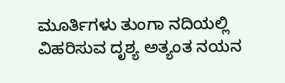ಮೂರ್ತಿಗಳು ತುಂಗಾ ನದಿಯಲ್ಲಿ ವಿಹರಿಸುವ ದೃಶ್ಯ ಅತ್ಯಂತ ನಯನ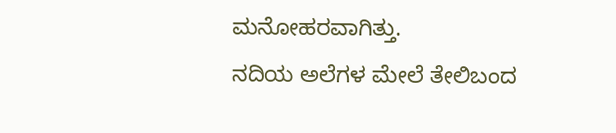ಮನೋಹರವಾಗಿತ್ತು.
ನದಿಯ ಅಲೆಗಳ ಮೇಲೆ ತೇಲಿಬಂದ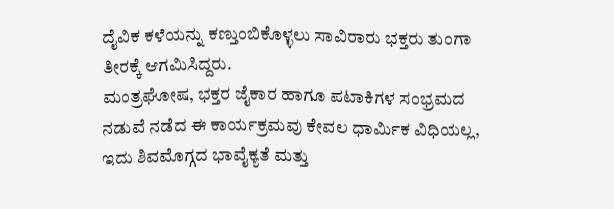ದೈವಿಕ ಕಳೆಯನ್ನು ಕಣ್ತುಂಬಿಕೊಳ್ಳಲು ಸಾವಿರಾರು ಭಕ್ತರು ತುಂಗಾ ತೀರಕ್ಕೆ ಆಗಮಿಸಿದ್ದರು.
ಮಂತ್ರಘೋಷ, ಭಕ್ತರ ಜೈಕಾರ ಹಾಗೂ ಪಟಾಕಿಗಳ ಸಂಭ್ರಮದ ನಡುವೆ ನಡೆದ ಈ ಕಾರ್ಯಕ್ರಮವು ಕೇವಲ ಧಾರ್ಮಿಕ ವಿಧಿಯಲ್ಲ, ಇದು ಶಿವಮೊಗ್ಗದ ಭಾವೈಕ್ಯತೆ ಮತ್ತು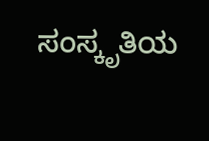ಸಂಸ್ಕೃತಿಯ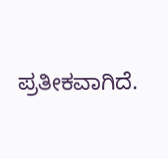ಪ್ರತೀಕವಾಗಿದೆ.